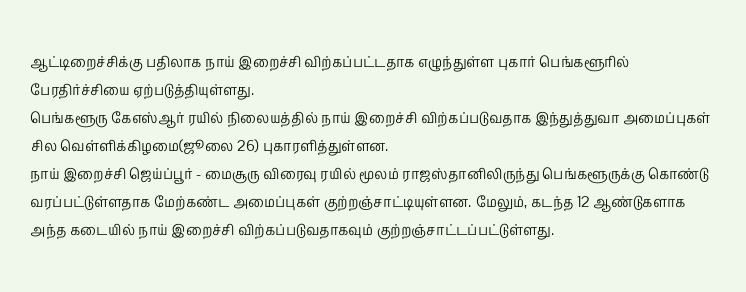ஆட்டிறைச்சிக்கு பதிலாக நாய் இறைச்சி விற்கப்பட்டதாக எழுந்துள்ள புகார் பெங்களூரில் பேரதிர்ச்சியை ஏற்படுத்தியுள்ளது.
பெங்களூரு கேஎஸ்ஆர் ரயில் நிலையத்தில் நாய் இறைச்சி விற்கப்படுவதாக இந்துத்துவா அமைப்புகள் சில வெள்ளிக்கிழமை(ஜூலை 26) புகாரளித்துள்ளன.
நாய் இறைச்சி ஜெய்ப்பூர் - மைசூரு விரைவு ரயில் மூலம் ராஜஸ்தானிலிருந்து பெங்களூருக்கு கொண்டு வரப்பட்டுள்ளதாக மேற்கண்ட அமைப்புகள் குற்றஞ்சாட்டியுள்ளன. மேலும், கடந்த 12 ஆண்டுகளாக அந்த கடையில் நாய் இறைச்சி விற்கப்படுவதாகவும் குற்றஞ்சாட்டப்பட்டுள்ளது.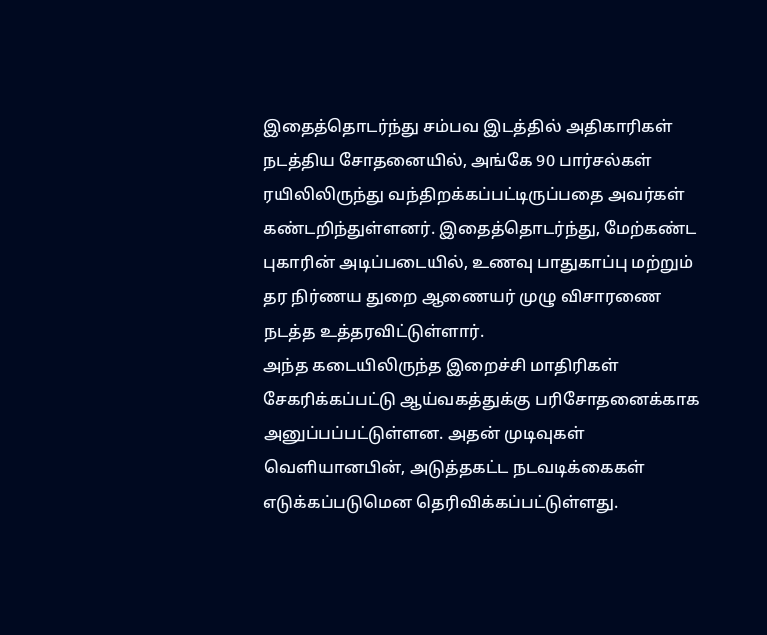இதைத்தொடர்ந்து சம்பவ இடத்தில் அதிகாரிகள் நடத்திய சோதனையில், அங்கே 90 பார்சல்கள் ரயிலிலிருந்து வந்திறக்கப்பட்டிருப்பதை அவர்கள் கண்டறிந்துள்ளனர். இதைத்தொடர்ந்து, மேற்கண்ட புகாரின் அடிப்படையில், உணவு பாதுகாப்பு மற்றும் தர நிர்ணய துறை ஆணையர் முழு விசாரணை நடத்த உத்தரவிட்டுள்ளார்.
அந்த கடையிலிருந்த இறைச்சி மாதிரிகள் சேகரிக்கப்பட்டு ஆய்வகத்துக்கு பரிசோதனைக்காக அனுப்பப்பட்டுள்ளன. அதன் முடிவுகள் வெளியானபின், அடுத்தகட்ட நடவடிக்கைகள் எடுக்கப்படுமென தெரிவிக்கப்பட்டுள்ளது.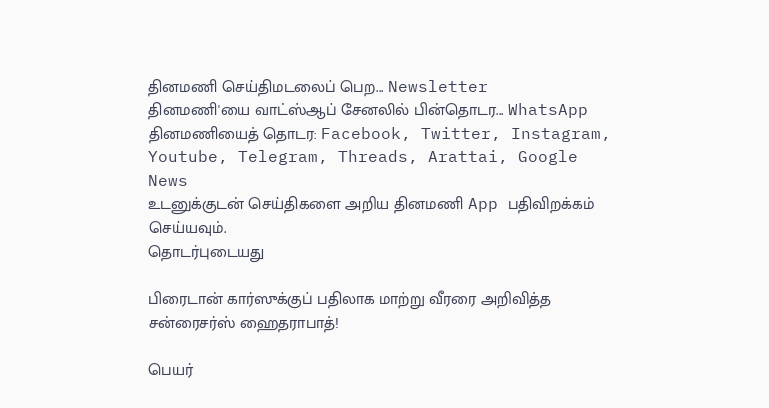தினமணி செய்திமடலைப் பெற... Newsletter
தினமணி'யை வாட்ஸ்ஆப் சேனலில் பின்தொடர... WhatsApp
தினமணியைத் தொடர: Facebook, Twitter, Instagram, Youtube, Telegram, Threads, Arattai, Google News
உடனுக்குடன் செய்திகளை அறிய தினமணி App பதிவிறக்கம் செய்யவும்.
தொடர்புடையது

பிரைடான் கார்ஸுக்குப் பதிலாக மாற்று வீரரை அறிவித்த சன்ரைசர்ஸ் ஹைதராபாத்!

பெயர்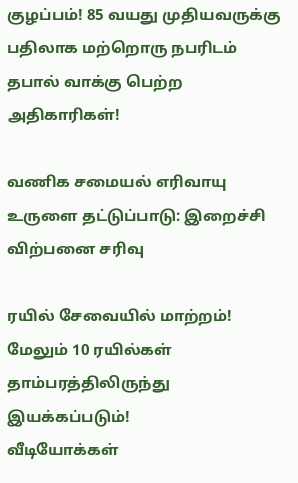குழப்பம்! 85 வயது முதியவருக்கு பதிலாக மற்றொரு நபரிடம் தபால் வாக்கு பெற்ற அதிகாரிகள்!

வணிக சமையல் எரிவாயு உருளை தட்டுப்பாடு: இறைச்சி விற்பனை சரிவு

ரயில் சேவையில் மாற்றம்! மேலும் 10 ரயில்கள் தாம்பரத்திலிருந்து இயக்கப்படும்!
வீடியோக்கள்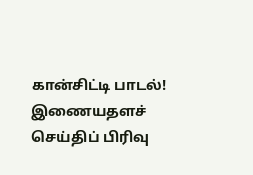கான்சிட்டி பாடல்!
இணையதளச் செய்திப் பிரிவு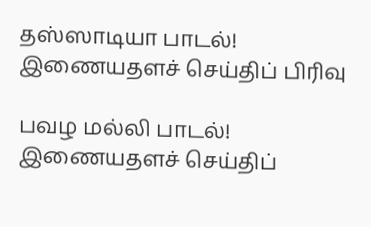தஸ்ஸாடியா பாடல்!
இணையதளச் செய்திப் பிரிவு

பவழ மல்லி பாடல்!
இணையதளச் செய்திப்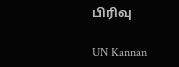பிரிவு

UN Kannan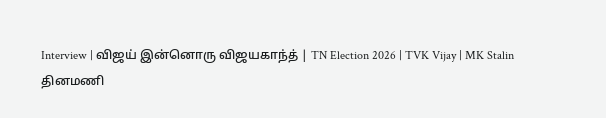Interview | விஜய் இன்னொரு விஜயகாந்த் | TN Election 2026 | TVK Vijay | MK Stalin
தினமணி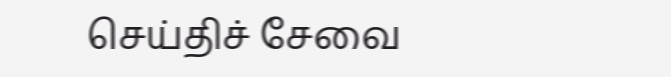செய்திச் சேவை